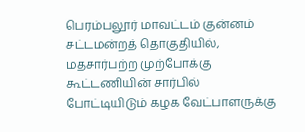பெரம்பலூர் மாவட்டம் குன்னம் சட்டமன்றத் தொகுதியில், மதசார்பற்ற முற்போக்கு கூட்டணியின் சார்பில் போட்டியிடும் கழக வேட்பாளருக்கு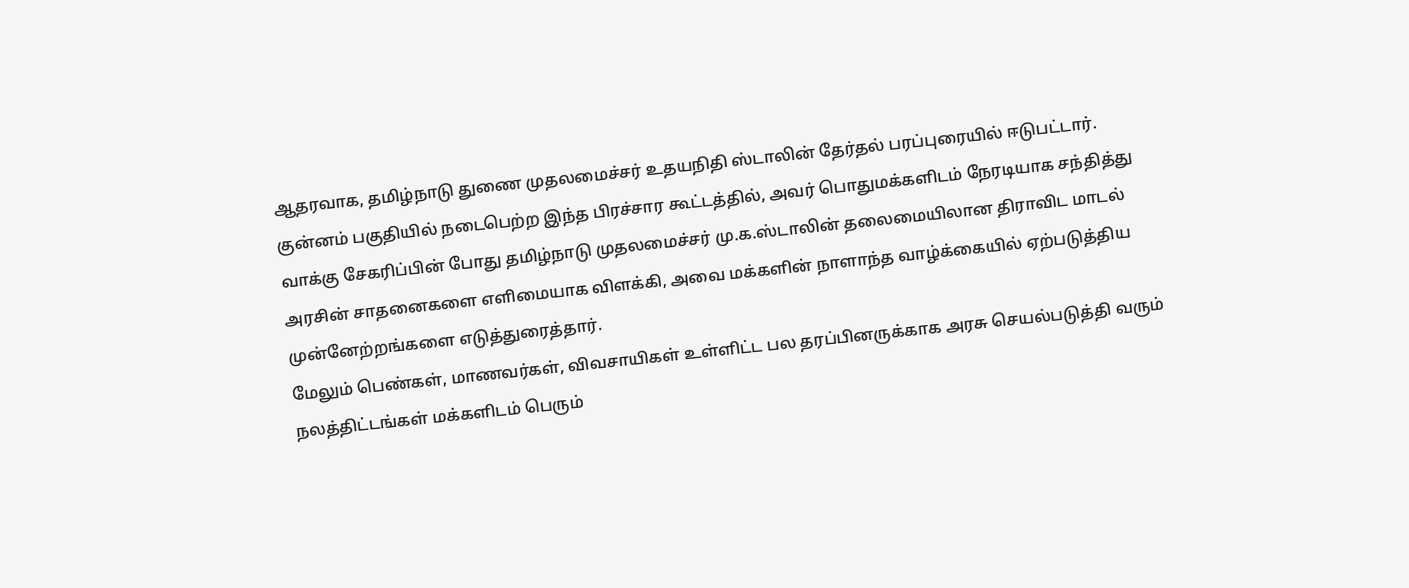ஆதரவாக, தமிழ்நாடு துணை முதலமைச்சர் உதயநிதி ஸ்டாலின் தேர்தல் பரப்புரையில் ஈடுபட்டார்.
குன்னம் பகுதியில் நடைபெற்ற இந்த பிரச்சார கூட்டத்தில், அவர் பொதுமக்களிடம் நேரடியாக சந்தித்து வாக்கு சேகரிப்பின் போது தமிழ்நாடு முதலமைச்சர் மு.க.ஸ்டாலின் தலைமையிலான திராவிட மாடல் அரசின் சாதனைகளை எளிமையாக விளக்கி, அவை மக்களின் நாளாந்த வாழ்க்கையில் ஏற்படுத்திய முன்னேற்றங்களை எடுத்துரைத்தார்.
மேலும் பெண்கள், மாணவர்கள், விவசாயிகள் உள்ளிட்ட பல தரப்பினருக்காக அரசு செயல்படுத்தி வரும் நலத்திட்டங்கள் மக்களிடம் பெரும்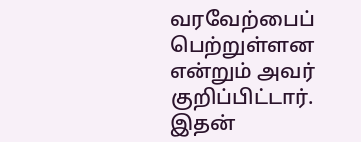வரவேற்பைப் பெற்றுள்ளன என்றும் அவர் குறிப்பிட்டார்.
இதன்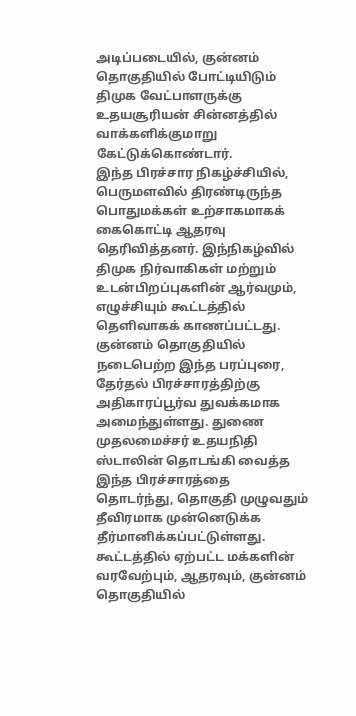அடிப்படையில், குன்னம் தொகுதியில் போட்டியிடும் திமுக வேட்பாளருக்கு உதயசூரியன் சின்னத்தில் வாக்களிக்குமாறு கேட்டுக்கொண்டார்.
இந்த பிரச்சார நிகழ்ச்சியில், பெருமளவில் திரண்டிருந்த பொதுமக்கள் உற்சாகமாகக் கைகொட்டி ஆதரவு தெரிவித்தனர். இந்நிகழ்வில் திமுக நிர்வாகிகள் மற்றும் உடன்பிறப்புகளின் ஆர்வமும், எழுச்சியும் கூட்டத்தில் தெளிவாகக் காணப்பட்டது.
குன்னம் தொகுதியில் நடைபெற்ற இந்த பரப்புரை, தேர்தல் பிரச்சாரத்திற்கு அதிகாரப்பூர்வ துவக்கமாக அமைந்துள்ளது. துணை முதலமைச்சர் உதயநிதி ஸ்டாலின் தொடங்கி வைத்த இந்த பிரச்சாரத்தை தொடர்ந்து, தொகுதி முழுவதும் தீவிரமாக முன்னெடுக்க தீர்மானிக்கப்பட்டுள்ளது.
கூட்டத்தில் ஏற்பட்ட மக்களின் வரவேற்பும், ஆதரவும், குன்னம் தொகுதியில்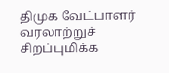திமுக வேட்பாளர் வரலாற்றுச் சிறப்புமிக்க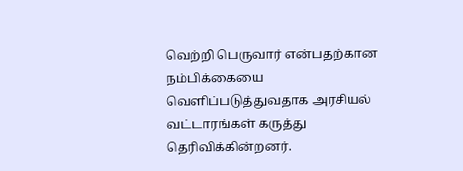வெற்றி பெருவார் என்பதற்கான நம்பிக்கையை வெளிப்படுத்துவதாக அரசியல் வட்டாரங்கள் கருத்து தெரிவிக்கின்றனர்.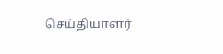செய்தியாளர்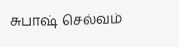சுபாஷ் செல்வம்